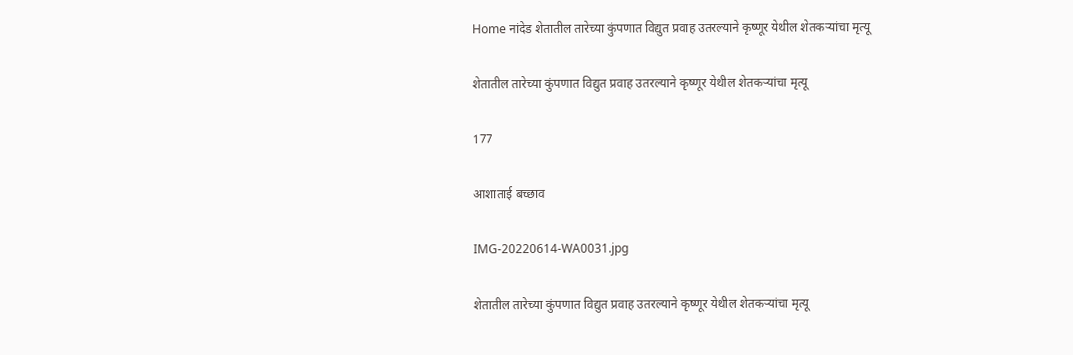Home नांदेड शेतातील तारेच्या कुंपणात विद्युत प्रवाह उतरल्याने कृष्णूर येथील शेतकऱ्यांचा मृत्यू

शेतातील तारेच्या कुंपणात विद्युत प्रवाह उतरल्याने कृष्णूर येथील शेतकऱ्यांचा मृत्यू

177

आशाताई बच्छाव

IMG-20220614-WA0031.jpg

शेतातील तारेच्या कुंपणात विद्युत प्रवाह उतरल्याने कृष्णूर येथील शेतकऱ्यांचा मृत्यू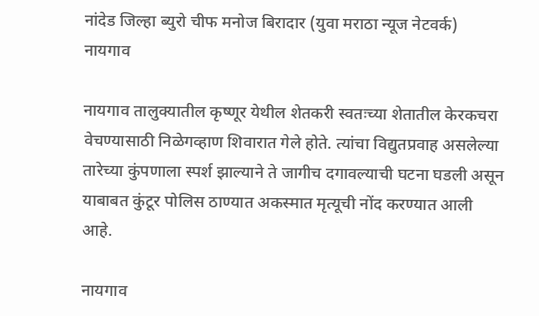नांदेड जिल्हा ब्युरो चीफ मनोज बिरादार (युवा मराठा न्यूज नेटवर्क)
नायगाव

नायगाव तालुक्यातील कृष्णूर येथील शेतकरी स्वतःच्या शेतातील केरकचरा वेचण्यासाठी निळेगव्हाण शिवारात गेले होते. त्यांचा विद्युतप्रवाह असलेल्या तारेच्या कुंपणाला स्पर्श झाल्याने ते जागीच दगावल्याची घटना घडली असून याबाबत कुंटूर पोलिस ठाण्यात अकस्मात मृत्यूची नोंद करण्यात आली आहे.

नायगाव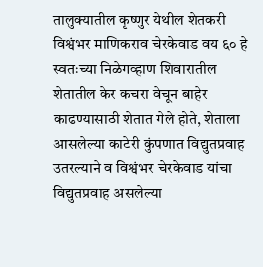तालुक्यातील कृष्णुर येथील शेतकरी विश्वंभर माणिकराव चेरकेवाड वय ६० हे स्वतःच्या निळेगव्हाण शिवारातील शेतातील केर कचरा वेचून बाहेर काढण्यासाठी शेतात गेले होते, शेताला आसलेल्या काटेरी कुंपणात विद्युतप्रवाह उतरल्याने व विश्वंभर चेरकेवाड यांचा विद्युतप्रवाह असलेल्या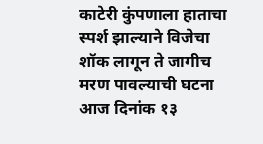काटेरी कुंपणाला हाताचा स्पर्श झाल्याने विजेचा शॉक लागून ते जागीच मरण पावल्याची घटना आज दिनांक १३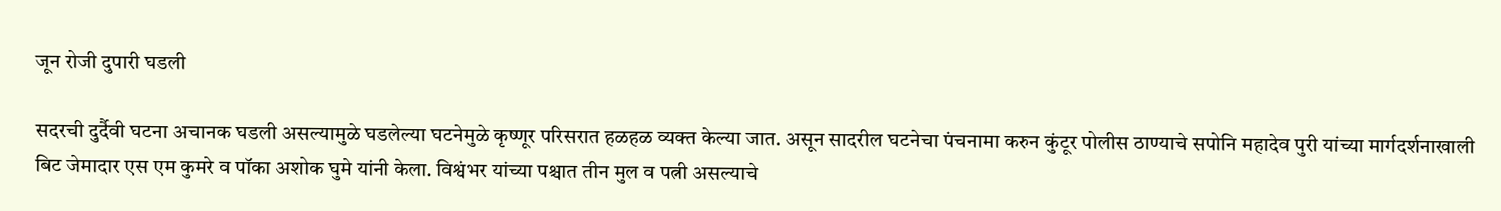जून रोजी दुपारी घडली

सदरची दुर्दैवी घटना अचानक घडली असल्यामुळे घडलेल्या घटनेमुळे कृष्णूर परिसरात हळहळ व्यक्त केल्या जात. असून सादरील घटनेचा पंचनामा करुन कुंटूर पोलीस ठाण्याचे सपोनि महादेव पुरी यांच्या मार्गदर्शनाखाली बिट जेमादार एस एम कुमरे व पॉका अशोक घुमे यांनी केला. विश्वंभर यांच्या पश्चात तीन मुल व पत्नी असल्याचे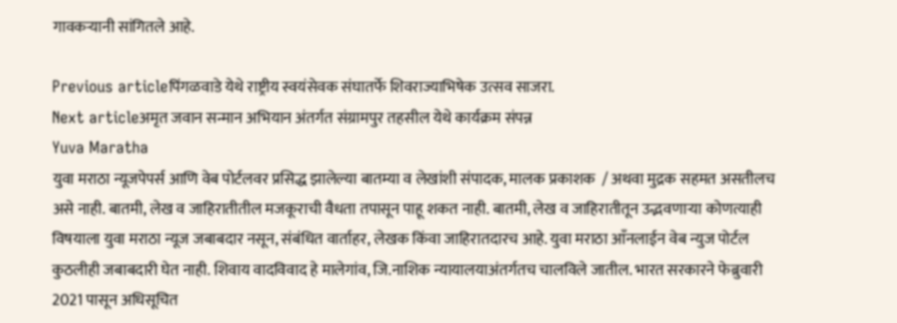गावकऱ्यानी सांगितले आहे.

Previous articleपिंगळवाडे येथे राष्ट्रीय स्वयंसेवक संघातर्फे शिवराज्याभिषेक उत्सव साजरा.
Next articleअमृत जवान सन्मान अभियान अंतर्गत संग्रामपुर तहसील येथे कार्यक्रम संपन्न
Yuva Maratha
युवा मराठा न्यूजपेपर्स आणि वेब पोर्टलवर प्रसिद्ध झालेल्या बातम्या व लेखांशी संपादक, मालक प्रकाशक  / अथवा मुद्रक सहमत असतीलच असे नाही. बातमी, लेख व जाहिरातीतील मजकूराची वैधता तपासून पाहू शकत नाही. बातमी, लेख व जाहिरातीतून उद्भवणाऱ्या कोणत्याही विषयाला युवा मराठा न्यूज जबाबदार नसून, संबंधित वार्ताहर, लेखक किंवा जाहिरातदारच आहे. युवा मराठा आँनलाईन वेब न्युज पोर्टल कुठलीही जबाबदारी घेत नाही. शिवाय वादविवाद हे मालेगांव, जि.नाशिक न्यायालयाअंतर्गतच चालविले जातील. भारत सरकारने फेब्रुवारी 2021 पासून अधिसूचित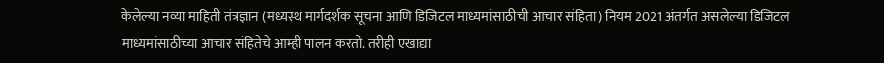केलेल्या नव्या माहिती तंत्रज्ञान (मध्यस्थ मार्गदर्शक सूचना आणि डिजिटल माध्यमांसाठीची आचार संहिता) नियम 2021 अंतर्गत असलेल्या डिजिटल माध्यमांसाठीच्या आचार संहितेचे आम्ही पालन करतो. तरीही एखाद्या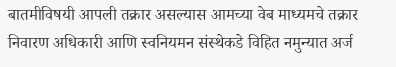बातमीविषयी आपली तक्रार असल्यास आमच्या वेब माध्यमचे तक्रार निवारण अधिकारी आणि स्वनियमन संस्थेकडे विहित नमुन्यात अर्ज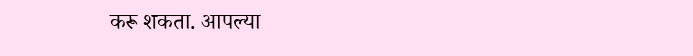करू शकता. आपल्या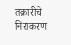तक्रारीचे निराकरण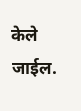केले जाईल.